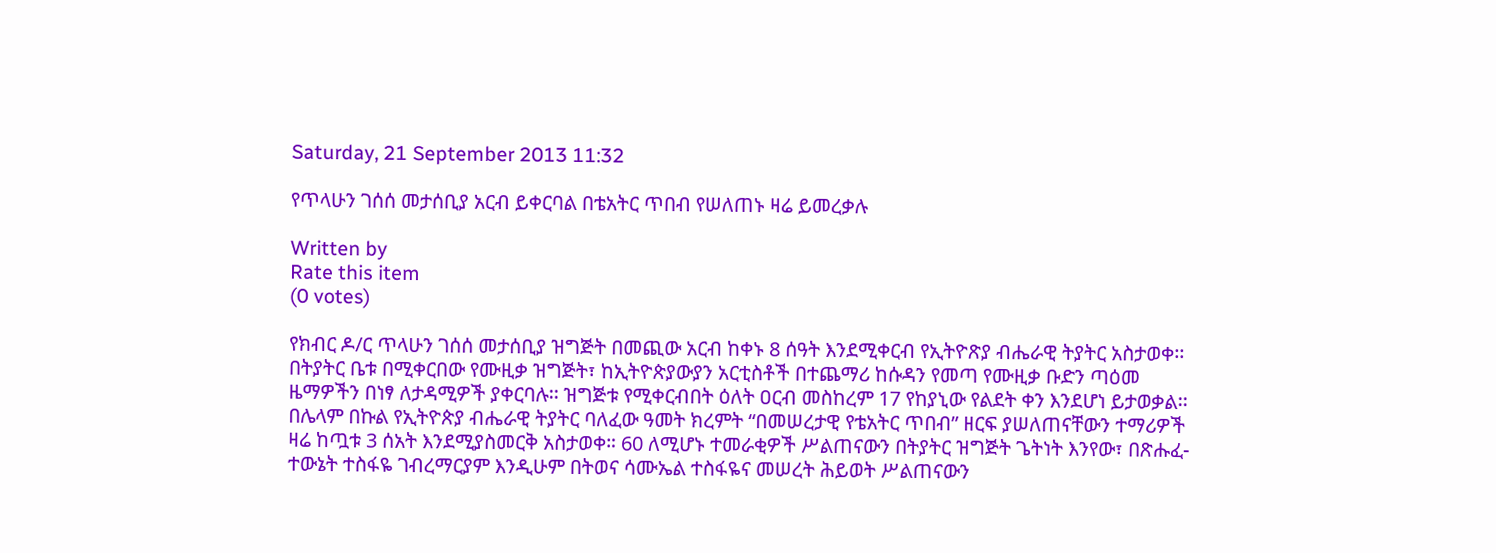Saturday, 21 September 2013 11:32

የጥላሁን ገሰሰ መታሰቢያ አርብ ይቀርባል በቴአትር ጥበብ የሠለጠኑ ዛሬ ይመረቃሉ

Written by
Rate this item
(0 votes)

የክብር ዶ/ር ጥላሁን ገሰሰ መታሰቢያ ዝግጅት በመጪው አርብ ከቀኑ 8 ሰዓት እንደሚቀርብ የኢትዮጽያ ብሔራዊ ትያትር አስታወቀ፡፡ በትያትር ቤቱ በሚቀርበው የሙዚቃ ዝግጅት፣ ከኢትዮጵያውያን አርቲስቶች በተጨማሪ ከሱዳን የመጣ የሙዚቃ ቡድን ጣዕመ ዜማዎችን በነፃ ለታዳሚዎች ያቀርባሉ፡፡ ዝግጅቱ የሚቀርብበት ዕለት ዐርብ መስከረም 17 የከያኒው የልደት ቀን እንደሆነ ይታወቃል፡፡ በሌላም በኩል የኢትዮጵያ ብሔራዊ ትያትር ባለፈው ዓመት ክረምት “በመሠረታዊ የቴአትር ጥበብ” ዘርፍ ያሠለጠናቸውን ተማሪዎች ዛሬ ከጧቱ 3 ሰአት እንደሚያስመርቅ አስታወቀ። 60 ለሚሆኑ ተመራቂዎች ሥልጠናውን በትያትር ዝግጅት ጌትነት እንየው፣ በጽሑፈ-ተውኔት ተስፋዬ ገብረማርያም እንዲሁም በትወና ሳሙኤል ተስፋዬና መሠረት ሕይወት ሥልጠናውን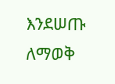እንደሠጡ ለማወቅ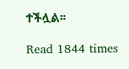ተችሏል፡፡

Read 1844 times